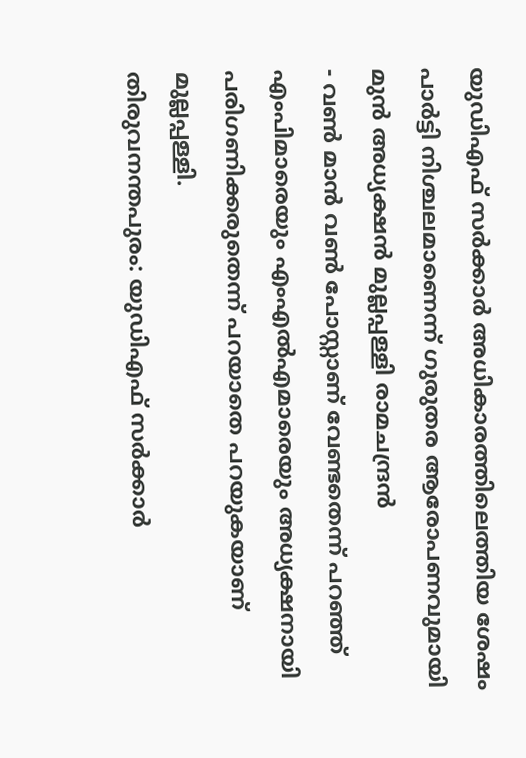യുഡിഎഫ് സർക്കാർ അധികാരത്തിലെത്തിയ ശേഷം പാർട്ടി നിശ്ചലമാണെന്ന് ഗുരുതര ആരോപണവുമായി മുൻ അധ്യക്ഷൻ മുല്ലപ്പള്ളി രാമചന്ദ്രൻ
- വൺ മാൻ വൺ പോസ്റ്റാണ് വേണ്ടതെന്ന് പറഞ്ഞ് എംപിമാരെയും എംഎൽഎമാരെയും അധ്യക്ഷനായി പരിഗണിക്കരുതെന്ന് പറയാതെ പറയുകയാണ് മുല്ലപ്പള്ളി.
തിരുവനന്തപുരം: യുഡിഎഫ് സർക്കാർ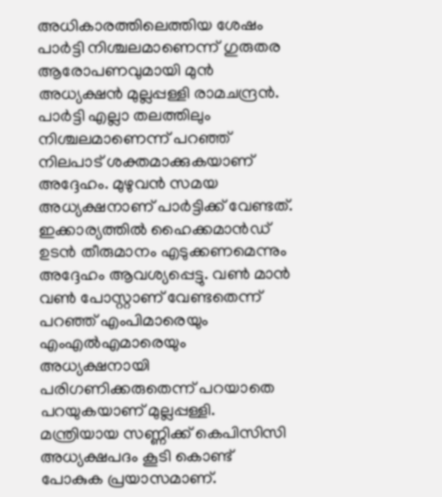അധികാരത്തിലെത്തിയ ശേഷം പാർട്ടി നിശ്ചലമാണെന്ന് ഗുരുതര ആരോപണവുമായി മുൻ അധ്യക്ഷൻ മുല്ലപ്പള്ളി രാമചന്ദ്രൻ. പാർട്ടി എല്ലാ തലത്തിലും നിശ്ചലമാണെന്ന് പറഞ്ഞ് നിലപാട് ശക്തമാക്കുകയാണ് അദ്ദേഹം. മുഴുവൻ സമയ അധ്യക്ഷനാണ് പാർട്ടിക്ക് വേണ്ടത്. ഇക്കാര്യത്തിൽ ഹൈക്കമാൻഡ് ഉടൻ തീരുമാനം എടുക്കണമെന്നും അദ്ദേഹം ആവശ്യപ്പെട്ടു. വൺ മാൻ വൺ പോസ്റ്റാണ് വേണ്ടതെന്ന് പറഞ്ഞ് എംപിമാരെയും എംഎൽഎമാരെയും അധ്യക്ഷനായി പരിഗണിക്കരുതെന്ന് പറയാതെ പറയുകയാണ് മുല്ലപ്പള്ളി. മന്ത്രിയായ സണ്ണിക്ക് കെപിസിസി അധ്യക്ഷപദം കൂടി കൊണ്ട് പോകുക പ്രയാസമാണ്.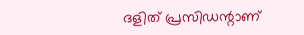ദളിത് പ്രസിഡന്റാണ്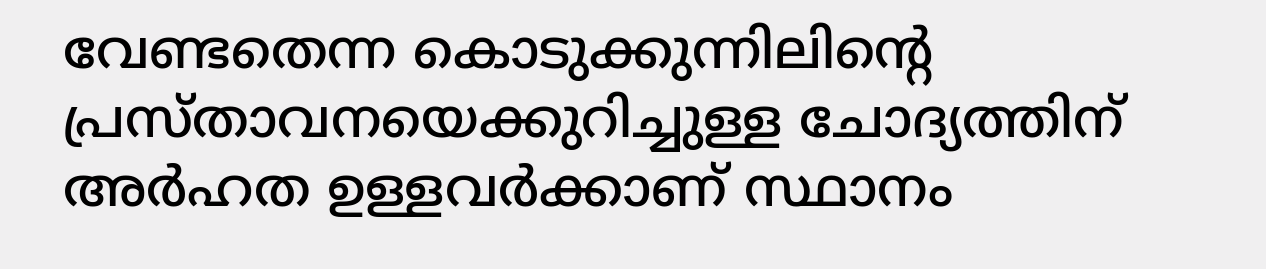വേണ്ടതെന്ന കൊടുക്കുന്നിലിന്റെ പ്രസ്താവനയെക്കുറിച്ചുള്ള ചോദ്യത്തിന് അർഹത ഉള്ളവർക്കാണ് സ്ഥാനം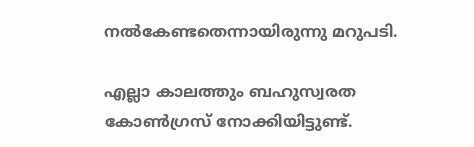നൽകേണ്ടതെന്നായിരുന്നു മറുപടി.

എല്ലാ കാലത്തും ബഹുസ്വരത കോൺഗ്രസ് നോക്കിയിട്ടുണ്ട്.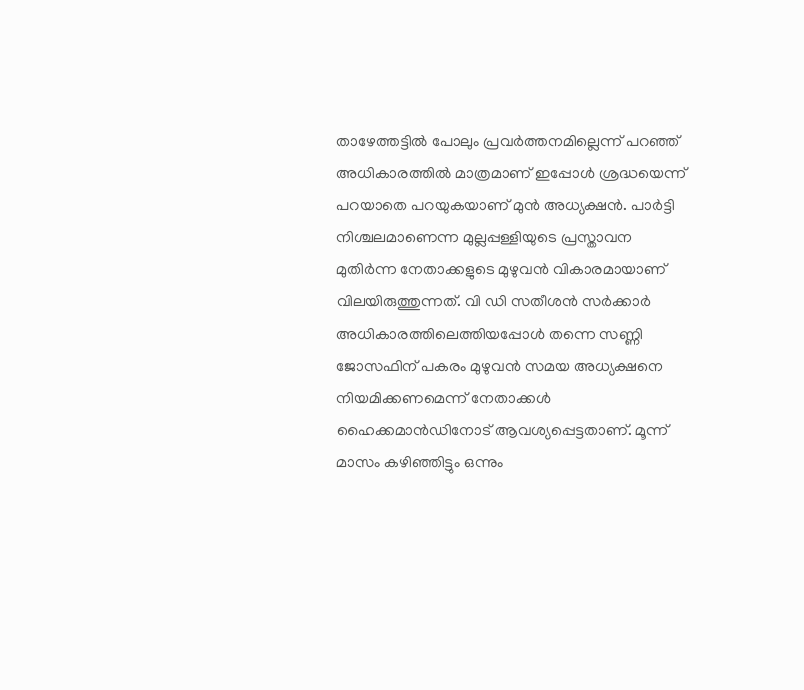താഴേത്തട്ടിൽ പോലും പ്രവർത്തനമില്ലെന്ന് പറഞ്ഞ് അധികാരത്തിൽ മാത്രമാണ് ഇപ്പോൾ ശ്രദ്ധയെന്ന് പറയാതെ പറയുകയാണ് മുൻ അധ്യക്ഷൻ. പാർട്ടി നിശ്ചലമാണെന്ന മുല്ലപ്പള്ളിയുടെ പ്രസ്താവന മുതിർന്ന നേതാക്കളുടെ മുഴുവൻ വികാരമായാണ് വിലയിരുത്തുന്നത്. വി ഡി സതീശൻ സർക്കാർ അധികാരത്തിലെത്തിയപ്പോൾ തന്നെ സണ്ണി ജോസഫിന് പകരം മുഴുവൻ സമയ അധ്യക്ഷനെ നിയമിക്കണമെന്ന് നേതാക്കൾ ഹൈക്കമാൻഡിനോട് ആവശ്യപ്പെട്ടതാണ്. മൂന്ന് മാസം കഴിഞ്ഞിട്ടും ഒന്നും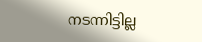നടന്നിട്ടില്ല